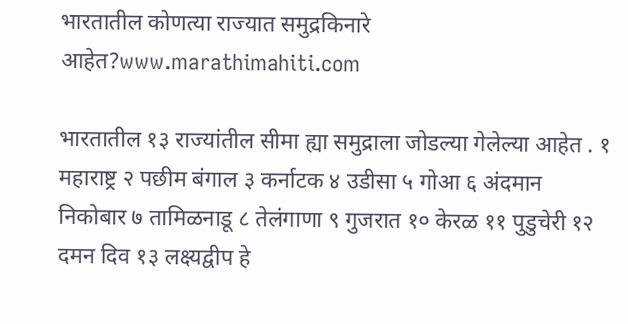भारतातील कोणत्या राज्यात समुद्रकिनारे आहेत?www.marathimahiti.com

भारतातील १३ राज्यांतील सीमा ह्या समुद्राला जोडल्या गेलेल्या आहेत . १ महाराष्ट्र २ पछीम बंगाल ३ कर्नाटक ४ उडीसा ५ गोआ ६ अंदमान निकोबार ७ तामिळनाडू ८ तेलंगाणा ९ गुजरात १० केरळ ११ पुडुचेरी १२ दमन दिव १३ लक्ष्यद्वीप हे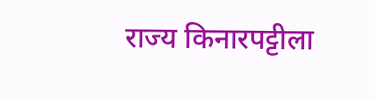राज्य किनारपट्टीला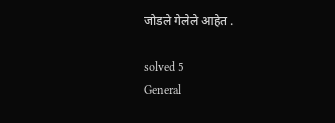जोडले गेलेले आहेत .

solved 5
General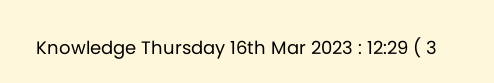Knowledge Thursday 16th Mar 2023 : 12:29 ( 3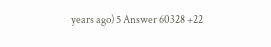years ago) 5 Answer 60328 +22